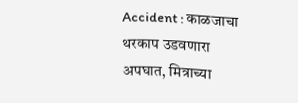Accident : काळजाचा थरकाप उडवणारा अपघात, मित्राच्या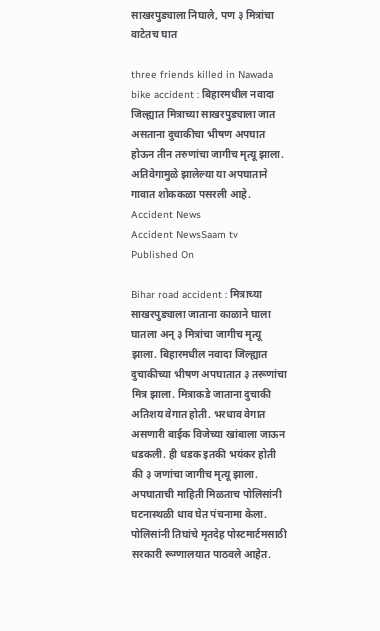साखरपुड्याला निघाले, पण ३ मित्रांचा वाटेतच घात

three friends killed in Nawada bike accident : बिहारमधील नवादा जिल्ह्यात मित्राच्या साखरपुड्याला जात असताना दुचाकीचा भीषण अपघात होऊन तीन तरुणांचा जागीच मृत्यू झाला. अतिवेगामुळे झालेल्या या अपघाताने गावात शोककळा पसरली आहे.
Accident News
Accident NewsSaam tv
Published On

Bihar road accident : मित्राच्या साखरपुड्याला जाताना काळाने घाला घातला अन् ३ मित्रांचा जागीच मृत्यू झाला. बिहारमधील नवादा जिल्ह्यात दुचाकीच्या भीषण अपघातात ३ तरूणांचा मित्र झाला. मित्राकडे जाताना दुचाकी अतिशय वेगात होती. भरधाव वेगात असणारी बाईक वि‍जेच्या खांबाला जाऊन धडकली. ही धडक इतकी भयंकर होती की ३ जणांचा जागीच मृत्यू झाला. अपघाताची माहिती मिळताच पोलिसांनी घटनास्थळी धाव घेत पंचनामा केला. पोलिसांनी तिघांचे मृतदेह पोस्टमार्टमसाठी सरकारी रूग्णालयात पाठवले आहेत.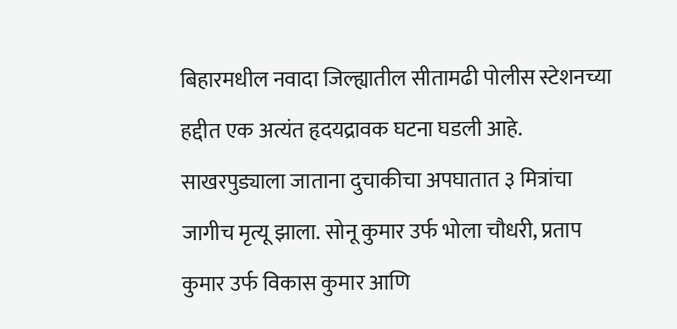बिहारमधील नवादा जिल्ह्यातील सीतामढी पोलीस स्टेशनच्या हद्दीत एक अत्यंत हृदयद्रावक घटना घडली आहे. साखरपुड्याला जाताना दुचाकीचा अपघातात ३ मित्रांचा जागीच मृत्यू झाला. सोनू कुमार उर्फ भोला चौधरी, प्रताप कुमार उर्फ विकास कुमार आणि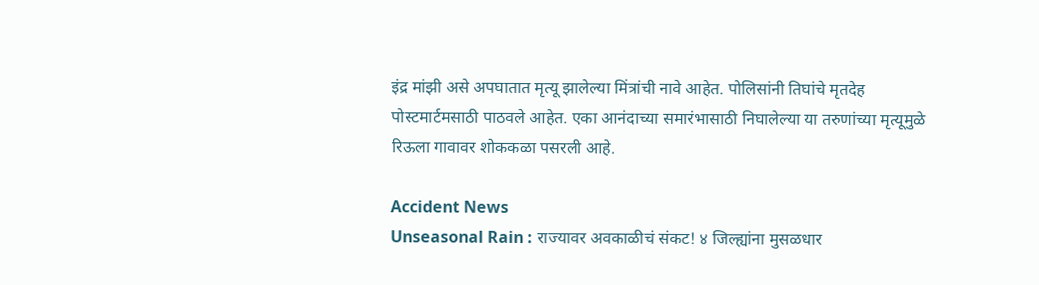इंद्र मांझी असे अपघातात मृत्यू झालेल्या मिंत्रांची नावे आहेत. पोलिसांनी तिघांचे मृतदेह पोस्टमार्टमसाठी पाठवले आहेत. एका आनंदाच्या समारंभासाठी निघालेल्या या तरुणांच्या मृत्यूमुळे रिऊला गावावर शोककळा पसरली आहे.

Accident News
Unseasonal Rain : राज्यावर अवकाळीचं संकट! ४ जिल्ह्यांना मुसळधार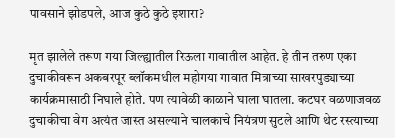पावसाने झोडपले, आज कुठे कुठे इशारा?

मृत झालेले तरूण गया जिल्ह्यातील रिऊला गावातील आहेत. हे तीन तरुण एका दुचाकीवरून अकबरपूर ब्लॉकमधील महोगया गावात मित्राच्या साखरपुड्याच्या कार्यक्रमासाठी निघाले होते. पण त्यावेळी काळाने घाला घातला. कटघर वळणाजवळ दुचाकीचा वेग अत्यंत जास्त असल्याने चालकाचे नियंत्रण सुटले आणि थेट रस्त्याच्या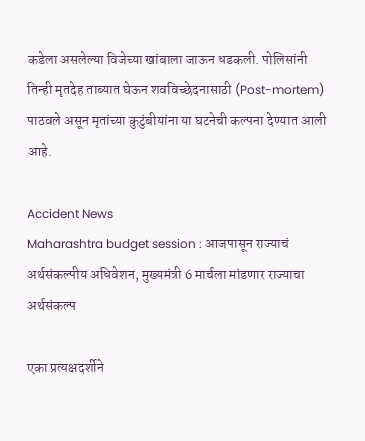कडेला असलेल्या वि‍जेच्या खांबाला जाऊन धडकली. पोलिसांनी तिन्ही मृतदेह ताब्यात घेऊन शवविच्छेदनासाठी (Post-mortem) पाठवले असून मृतांच्या कुटुंबीयांना या घटनेची कल्पना देण्यात आली आहे.

Accident News
Maharashtra budget session : आजपासून राज्याचं अर्थसंकल्पीय अधिवेशन, मुख्यमंत्री 6 मार्चला मांडणार राज्याचा अर्थसंकल्प

एका प्रत्यक्षदर्शीने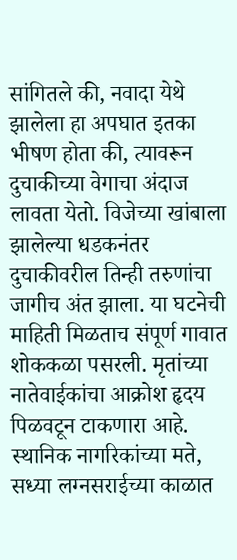सांगितले की, नवादा येथे झालेला हा अपघात इतका भीषण होता की, त्यावरून दुचाकीच्या वेगाचा अंदाज लावता येतो. विजेच्या खांबाला झालेल्या धडकनंतर दुचाकीवरील तिन्ही तरुणांचा जागीच अंत झाला. या घटनेची माहिती मिळताच संपूर्ण गावात शोककळा पसरली. मृतांच्या नातेवाईकांचा आक्रोश हृदय पिळवटून टाकणारा आहे. स्थानिक नागरिकांच्या मते, सध्या लग्नसराईच्या काळात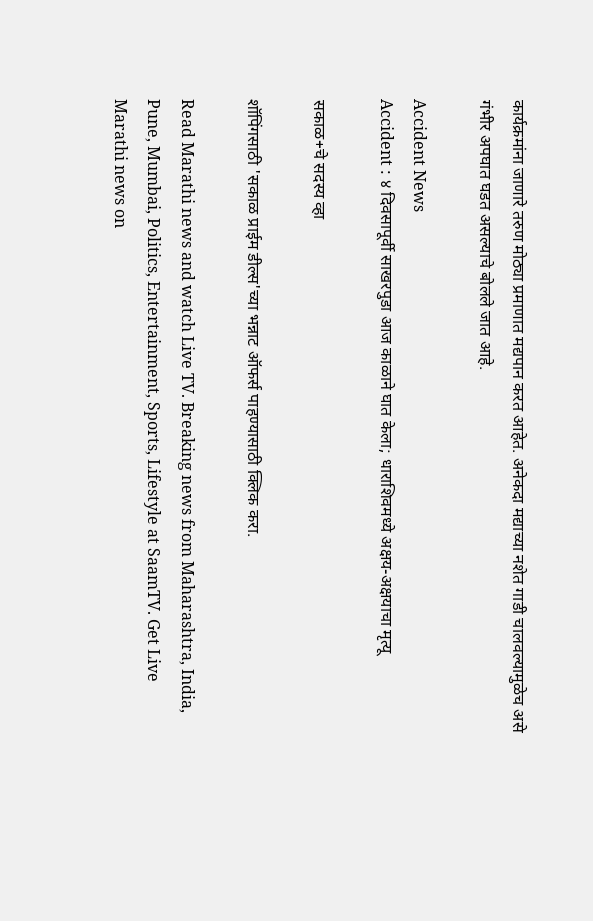कार्यक्रमांना जाणारे तरुण मोठ्या प्रमाणात मद्यपान करत आहेत. अनेकदा मद्याच्या नशेत गाडी चालवल्यामुळेच असे गंभीर अपघात घडत असल्याचे बोलले जात आहे.

Accident News
Accident : ४ दिवसापूर्वी साखरपुडा आज काळाने घात केला; धाराशिवमध्ये अक्षय-अक्षयाचा मृत्यू

सकाळ+चे सदस्य व्हा

शॉपिंगसाठी 'सकाळ प्राईम डील्स'च्या भन्नाट ऑफर्स पाहण्यासाठी क्लिक करा.

Read Marathi news and watch Live TV. Breaking news from Maharashtra, India, Pune, Mumbai, Politics, Entertainment, Sports, Lifestyle at SaamTV. Get Live Marathi news on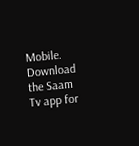Mobile. Download the Saam Tv app for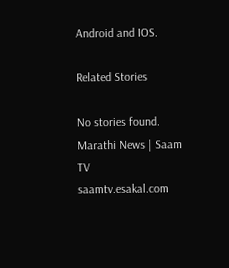Android and IOS.

Related Stories

No stories found.
Marathi News | Saam TV
saamtv.esakal.com